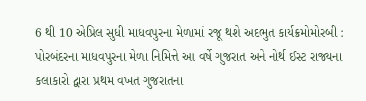6 થી 10 એપ્રિલ સુધી માધવપુરના મેળામાં રજૂ થશે અદભુત કાર્યક્રમોમોરબી : પોરબંદરના માધવપુરના મેળા નિમિત્તે આ વર્ષે ગુજરાત અને નોર્થ ઈસ્ટ રાજ્યના કલાકારો દ્વારા પ્રથમ વખત ગુજરાતના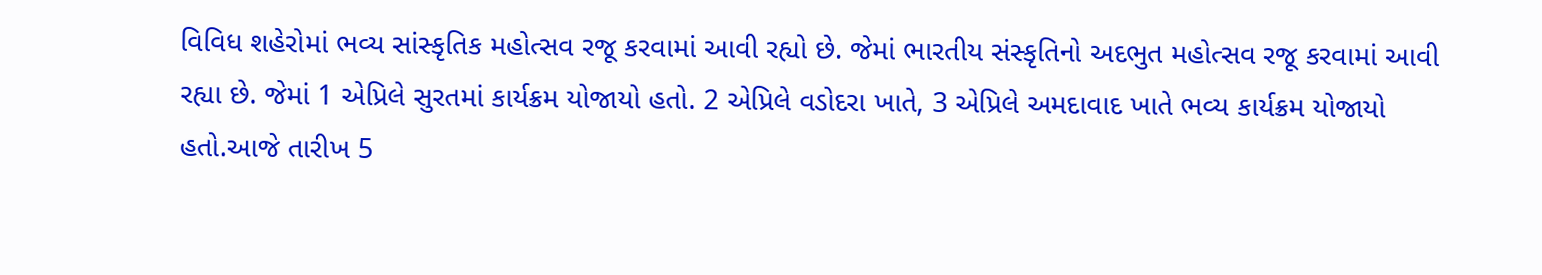વિવિધ શહેરોમાં ભવ્ય સાંસ્કૃતિક મહોત્સવ રજૂ કરવામાં આવી રહ્યો છે. જેમાં ભારતીય સંસ્કૃતિનો અદભુત મહોત્સવ રજૂ કરવામાં આવી રહ્યા છે. જેમાં 1 એપ્રિલે સુરતમાં કાર્યક્રમ યોજાયો હતો. 2 એપ્રિલે વડોદરા ખાતે, 3 એપ્રિલે અમદાવાદ ખાતે ભવ્ય કાર્યક્રમ યોજાયો હતો.આજે તારીખ 5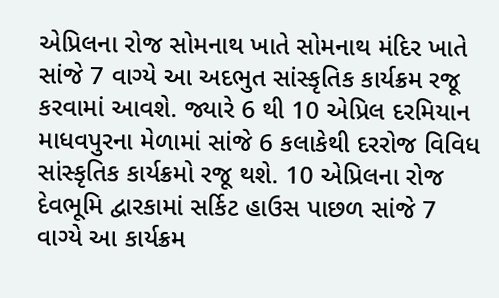એપ્રિલના રોજ સોમનાથ ખાતે સોમનાથ મંદિર ખાતે સાંજે 7 વાગ્યે આ અદભુત સાંસ્કૃતિક કાર્યક્રમ રજૂ કરવામાં આવશે. જ્યારે 6 થી 10 એપ્રિલ દરમિયાન માધવપુરના મેળામાં સાંજે 6 કલાકેથી દરરોજ વિવિધ સાંસ્કૃતિક કાર્યક્રમો રજૂ થશે. 10 એપ્રિલના રોજ દેવભૂમિ દ્વારકામાં સર્કિટ હાઉસ પાછળ સાંજે 7 વાગ્યે આ કાર્યક્રમ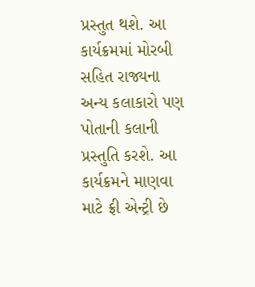પ્રસ્તુત થશે. આ કાર્યક્રમમાં મોરબી સહિત રાજ્યના અન્ય કલાકારો પણ પોતાની કલાની પ્રસ્તુતિ કરશે. આ કાર્યક્રમને માણવા માટે ફ્રી એન્ટ્રી છે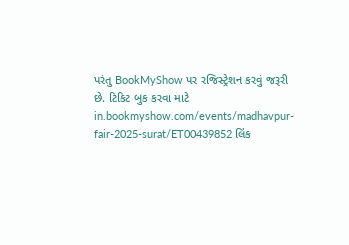પરંતુ BookMyShow પર રજિસ્ટ્રેશન કરવું જરૂરી છે. ટિકિટ બુક કરવા માટે in.bookmyshow.com/events/madhavpur-fair-2025-surat/ET00439852 લિંક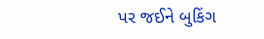પર જઈને બુકિંગ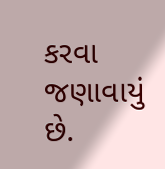કરવા જણાવાયું છે.